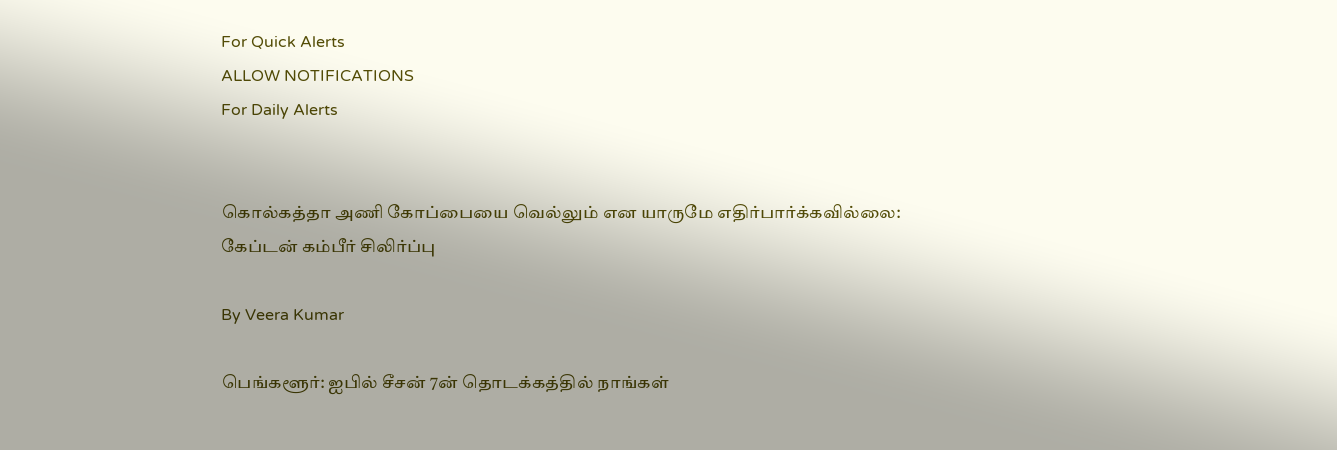For Quick Alerts
ALLOW NOTIFICATIONS
For Daily Alerts


கொல்கத்தா அணி கோப்பையை வெல்லும் என யாருமே எதிர்பார்க்கவில்லை: கேப்டன் கம்பீர் சிலிர்ப்பு

By Veera Kumar

பெங்களூர்: ஐபில் சீசன் 7ன் தொடக்கத்தில் நாங்கள்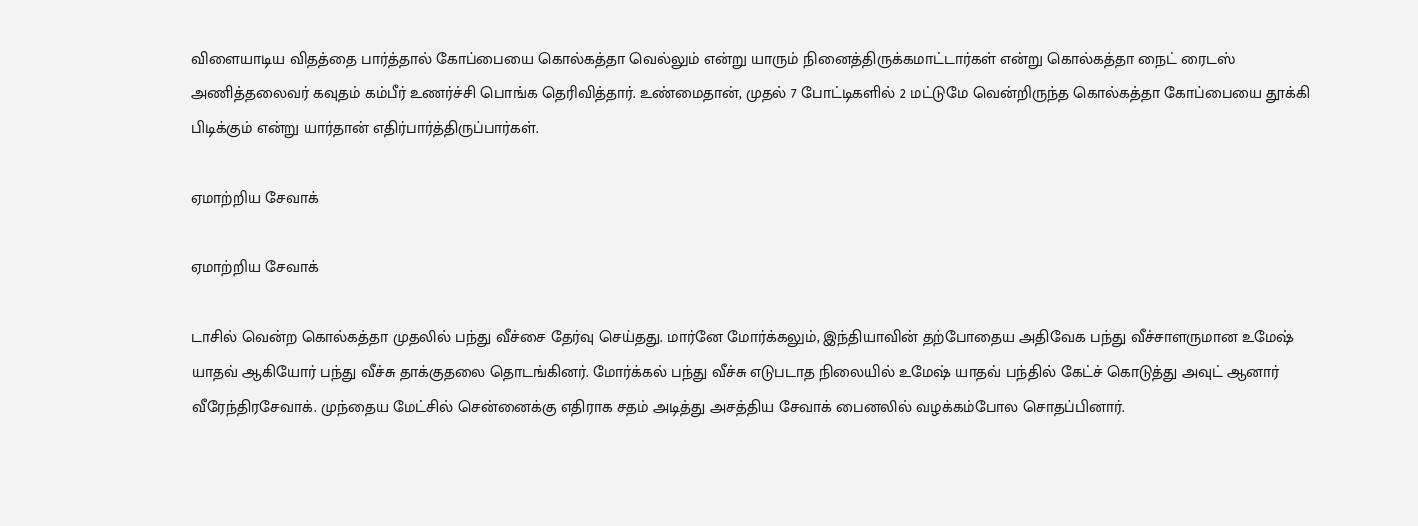விளையாடிய விதத்தை பார்த்தால் கோப்பையை கொல்கத்தா வெல்லும் என்று யாரும் நினைத்திருக்கமாட்டார்கள் என்று கொல்கத்தா நைட் ரைடஸ் அணித்தலைவர் கவுதம் கம்பீர் உணர்ச்சி பொங்க தெரிவித்தார். உண்மைதான், முதல் 7 போட்டிகளில் 2 மட்டுமே வென்றிருந்த கொல்கத்தா கோப்பையை தூக்கி பிடிக்கும் என்று யார்தான் எதிர்பார்த்திருப்பார்கள்.

ஏமாற்றிய சேவாக்

ஏமாற்றிய சேவாக்

டாசில் வென்ற கொல்கத்தா முதலில் பந்து வீச்சை தேர்வு செய்தது. மார்னே மோர்க்கலும், இந்தியாவின் தற்போதைய அதிவேக பந்து வீச்சாளருமான உமேஷ் யாதவ் ஆகியோர் பந்து வீச்சு தாக்குதலை தொடங்கினர். மோர்க்கல் பந்து வீச்சு எடுபடாத நிலையில் உமேஷ் யாதவ் பந்தில் கேட்ச் கொடுத்து அவுட் ஆனார் வீரேந்திரசேவாக். முந்தைய மேட்சில் சென்னைக்கு எதிராக சதம் அடித்து அசத்திய சேவாக் பைனலில் வழக்கம்போல சொதப்பினார்.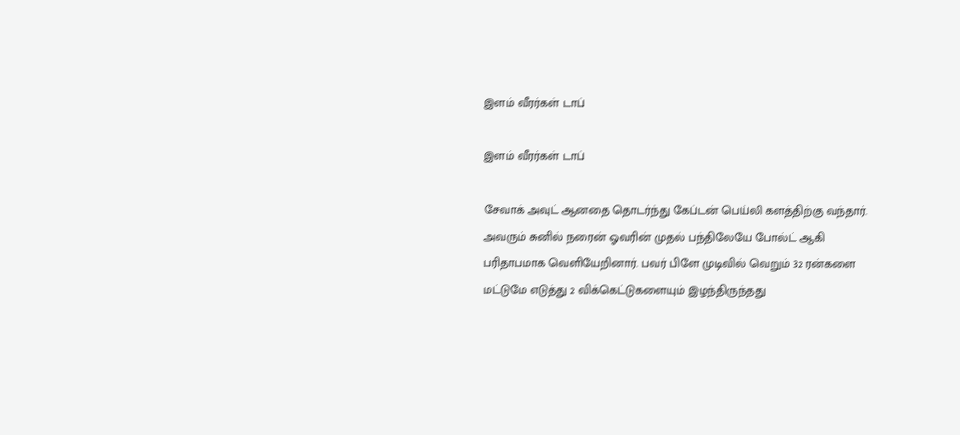இளம் வீரர்கள் டாப்

இளம் வீரர்கள் டாப்

சேவாக் அவுட் ஆனதை தொடர்ந்து கேப்டன் பெய்லி களத்திற்கு வந்தார். அவரும் சுனில் நரைன் ஓவரின் முதல் பந்திலேயே போல்ட் ஆகி பரிதாபமாக வெளியேறினார். பவர் பிளே முடிவில் வெறும் 32 ரன்களை மட்டுமே எடுத்து 2 விக்கெட்டுகளையும் இழந்திருந்தது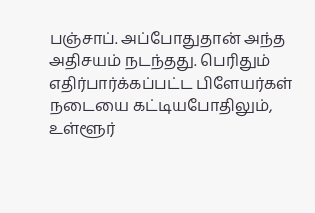பஞ்சாப். அப்போதுதான் அந்த அதிசயம் நடந்தது. பெரிதும் எதிர்பார்க்கப்பட்ட பிளேயர்கள் நடையை கட்டியபோதிலும், உள்ளூர்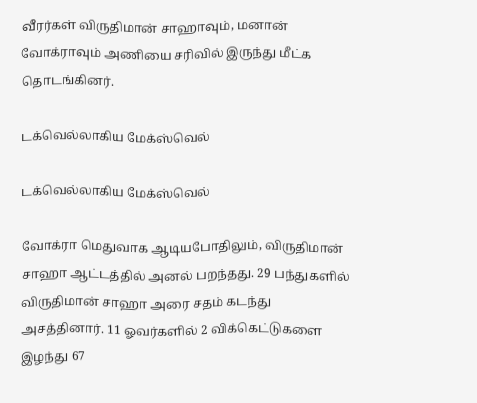வீரர்கள் விருதிமான் சாஹாவும், மனான் வோக்ராவும் அணியை சரிவில் இருந்து மீட்க தொடங்கினர்.

டக்வெல்லாகிய மேக்ஸ்வெல்

டக்வெல்லாகிய மேக்ஸ்வெல்

வோக்ரா மெதுவாக ஆடியபோதிலும், விருதிமான் சாஹா ஆட்டத்தில் அனல் பறந்தது. 29 பந்துகளில் விருதிமான் சாஹா அரை சதம் கடந்து அசத்தினார். 11 ஓவர்களில் 2 விக்கெட்டுகளை இழந்து 67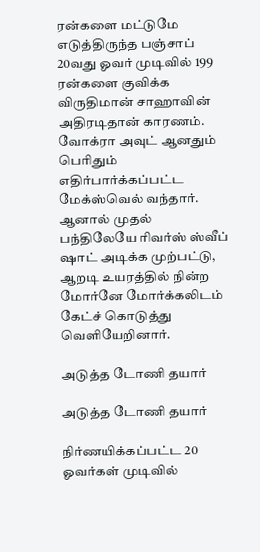ரன்களை மட்டுமே எடுத்திருந்த பஞ்சாப் 20வது ஓவர் முடிவில் 199 ரன்களை குவிக்க விருதிமான் சாஹாவின் அதிரடிதான் காரணம். வோக்ரா அவுட் ஆனதும் பெரிதும் எதிர்பார்க்கப்பட்ட மேக்ஸ்வெல் வந்தார். ஆனால் முதல் பந்திலேயே ரிவர்ஸ் ஸ்வீப் ஷாட் அடிக்க முற்பட்டு, ஆறடி உயரத்தில் நின்ற மோர்னே மோர்க்கலிடம் கேட்ச் கொடுத்து வெளியேறினார்.

அடுத்த டோணி தயார்

அடுத்த டோணி தயார்

நிர்ணயிக்கப்பட்ட 20 ஓவர்கள் முடிவில்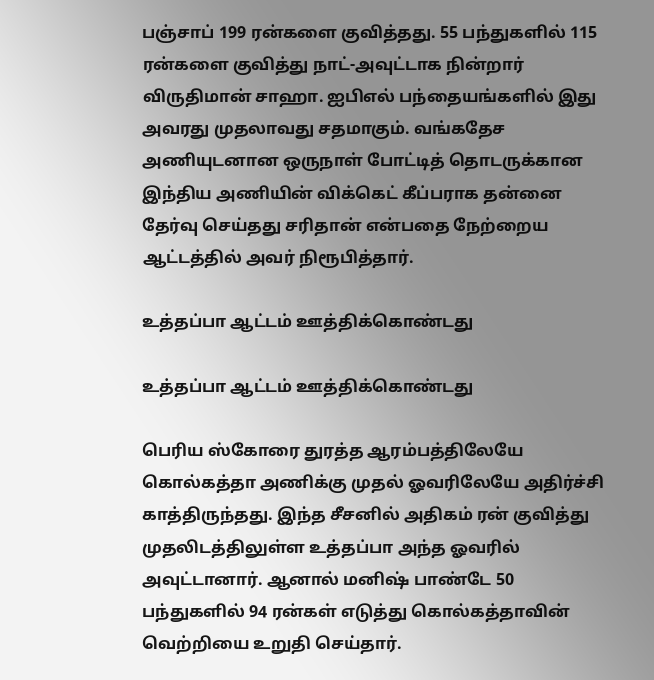பஞ்சாப் 199 ரன்களை குவித்தது. 55 பந்துகளில் 115 ரன்களை குவித்து நாட்-அவுட்டாக நின்றார் விருதிமான் சாஹா. ஐபிஎல் பந்தையங்களில் இது அவரது முதலாவது சதமாகும். வங்கதேச அணியுடனான ஒருநாள் போட்டித் தொடருக்கான இந்திய அணியின் விக்கெட் கீப்பராக தன்னை தேர்வு செய்தது சரிதான் என்பதை நேற்றைய ஆட்டத்தில் அவர் நிரூபித்தார்.

உத்தப்பா ஆட்டம் ஊத்திக்கொண்டது

உத்தப்பா ஆட்டம் ஊத்திக்கொண்டது

பெரிய ஸ்கோரை துரத்த ஆரம்பத்திலேயே கொல்கத்தா அணிக்கு முதல் ஓவரிலேயே அதிர்ச்சி காத்திருந்தது. இந்த சீசனில் அதிகம் ரன் குவித்து முதலிடத்திலுள்ள உத்தப்பா அந்த ஓவரில் அவுட்டானார். ஆனால் மனிஷ் பாண்டே 50 பந்துகளில் 94 ரன்கள் எடுத்து கொல்கத்தாவின் வெற்றியை உறுதி செய்தார்.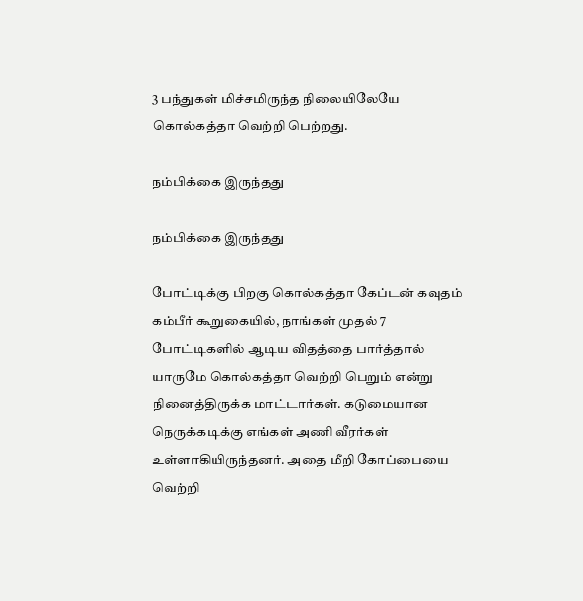3 பந்துகள் மிச்சமிருந்த நிலையிலேயே கொல்கத்தா வெற்றி பெற்றது.

நம்பிக்கை இருந்தது

நம்பிக்கை இருந்தது

போட்டிக்கு பிறகு கொல்கத்தா கேப்டன் கவுதம் கம்பீர் கூறுகையில், நாங்கள் முதல் 7 போட்டிகளில் ஆடிய விதத்தை பார்த்தால் யாருமே கொல்கத்தா வெற்றி பெறும் என்று நினைத்திருக்க மாட்டார்கள். கடுமையான நெருக்கடிக்கு எங்கள் அணி வீரர்கள் உள்ளாகியிருந்தனர். அதை மீறி கோப்பையை வெற்றி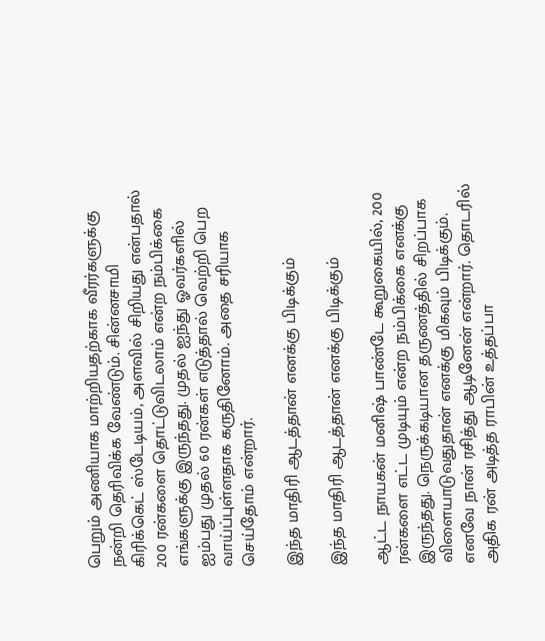பெறும் அணியாக மாற்றியதற்காக வீரர்களுக்கு நன்றி தெரிவிக்க வேண்டும். சின்னசாமி கிரிக்கெட் ஸ்டேடியம், அளவில் சிறியது என்பதால் 200 ரன்களை தொட்டுவிடலாம் என்ற நம்பிக்கை எங்களுக்கு இருந்தது. முதல் ஐந்து ஓவர்களில் ஐம்பது முதல் 60 ரன்கள் எடுத்தால் வெற்றி பெற வாய்ப்புள்ளதாக கருதினோம். அதை சரியாக செய்தோம் என்றார்.

இந்த மாதிரி ஆடத்தான் எனக்கு பிடிக்கும்

இந்த மாதிரி ஆடத்தான் எனக்கு பிடிக்கும்

ஆட்ட நாயகன் மனிஷ் பாண்டே கூறுகையில், 200 ரன்களை எட்ட முடியும் என்ற நம்பிக்கை எனக்கு இருந்தது. நெருக்கடியான தருணத்தில் சிறப்பாக விளையாடுவதுதான் எனக்கு மிகவும் பிடிக்கும். எனவே நான் ரசித்து ஆடினேன் என்றார். தொடரில் அதிக ரன் அடித்த ராபின் உத்தப்பா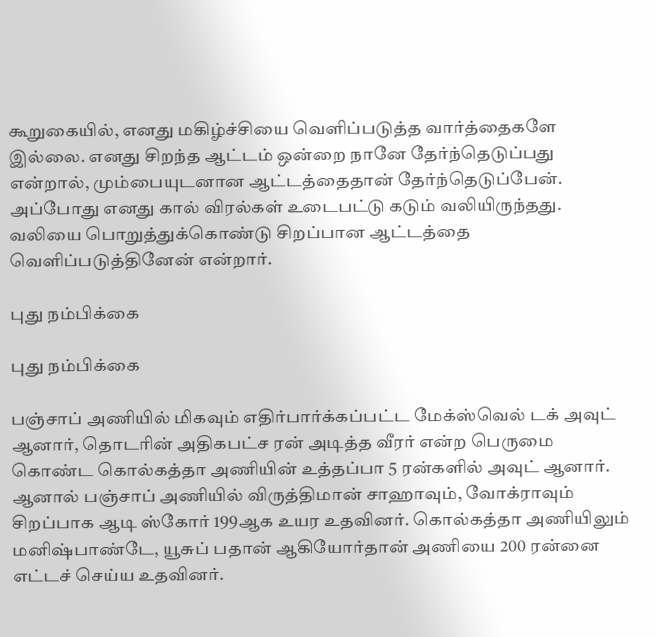கூறுகையில், எனது மகிழ்ச்சியை வெளிப்படுத்த வார்த்தைகளே இல்லை. எனது சிறந்த ஆட்டம் ஒன்றை நானே தேர்ந்தெடுப்பது என்றால், மும்பையுடனான ஆட்டத்தைதான் தேர்ந்தெடுப்பேன். அப்போது எனது கால் விரல்கள் உடைபட்டு கடும் வலியிருந்தது. வலியை பொறுத்துக்கொண்டு சிறப்பான ஆட்டத்தை வெளிப்படுத்தினேன் என்றார்.

புது நம்பிக்கை

புது நம்பிக்கை

பஞ்சாப் அணியில் மிகவும் எதிர்பார்க்கப்பட்ட மேக்ஸ்வெல் டக் அவுட் ஆனார், தொடரின் அதிகபட்ச ரன் அடித்த வீரர் என்ற பெருமை கொண்ட கொல்கத்தா அணியின் உத்தப்பா 5 ரன்களில் அவுட் ஆனார். ஆனால் பஞ்சாப் அணியில் விருத்திமான் சாஹாவும், வோக்ராவும் சிறப்பாக ஆடி ஸ்கோர் 199ஆக உயர உதவினர். கொல்கத்தா அணியிலும் மனிஷ்பாண்டே, யூசுப் பதான் ஆகியோர்தான் அணியை 200 ரன்னை எட்டச் செய்ய உதவினர்.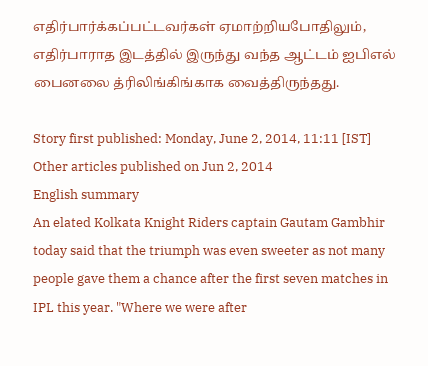எதிர்பார்க்கப்பட்டவர்கள் ஏமாற்றியபோதிலும், எதிர்பாராத இடத்தில் இருந்து வந்த ஆட்டம் ஐபிஎல் பைனலை த்ரிலிங்கிங்காக வைத்திருந்தது.

Story first published: Monday, June 2, 2014, 11:11 [IST]
Other articles published on Jun 2, 2014
English summary
An elated Kolkata Knight Riders captain Gautam Gambhir today said that the triumph was even sweeter as not many people gave them a chance after the first seven matches in IPL this year. "Where we were after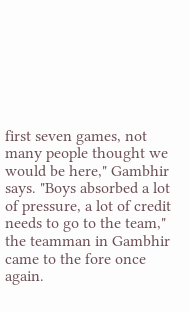first seven games, not many people thought we would be here," Gambhir says. "Boys absorbed a lot of pressure, a lot of credit needs to go to the team," the teamman in Gambhir came to the fore once again.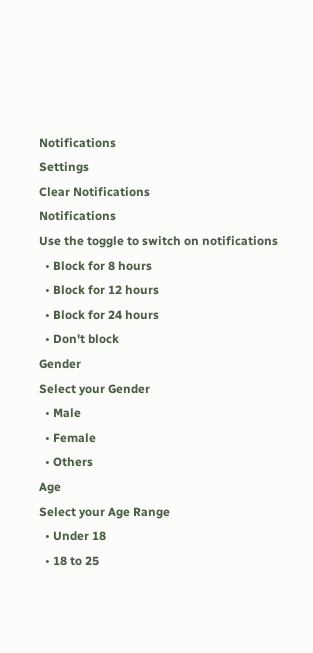Notifications
Settings
Clear Notifications
Notifications
Use the toggle to switch on notifications
  • Block for 8 hours
  • Block for 12 hours
  • Block for 24 hours
  • Don't block
Gender
Select your Gender
  • Male
  • Female
  • Others
Age
Select your Age Range
  • Under 18
  • 18 to 25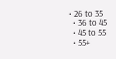• 26 to 35
  • 36 to 45
  • 45 to 55
  • 55+